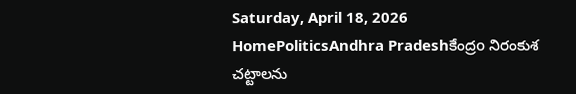Saturday, April 18, 2026
HomePoliticsAndhra Pradeshకేంద్రo నిరంకుశ చట్టాలను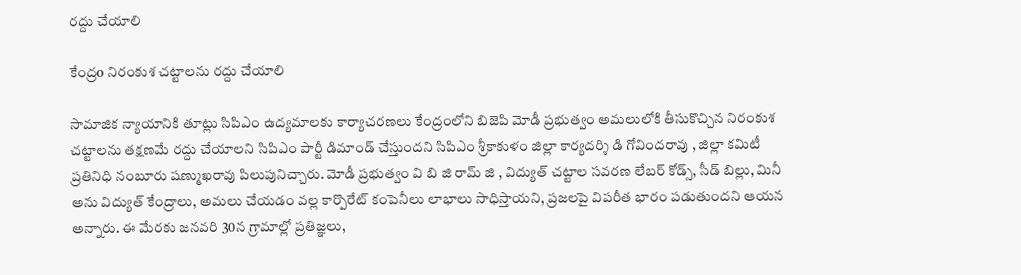రద్దు చేయాలి

కేంద్రo నిరంకుశ చట్టాలను రద్దు చేయాలి

సామాజిక న్యాయానికి తూట్లు సిపిఎం ఉద్యమాలకు కార్యాచరణలు కేంద్రంలోని బిజెపి మోడీ ప్రభుత్వం అమలులోకి తీసుకొచ్చిన నిరంకుశ చట్టాలను తక్షణమే రద్దు చేయాలని సిపిఎం పార్టీ డిమాండ్ చేస్తుందని సిపిఎం శ్రీకాకుళం జిల్లా కార్యదర్శి డి గోవిందరావు , జిల్లా కమిటీ ప్రతినిధి నంబూరు షణ్ముఖరావు పిలుపునిచ్చారు. మోడీ ప్రభుత్వం వి బి జి రామ్ జి , విద్యుత్ చట్టాల సవరణ లేబర్ కోడ్స్, సీడ్ బిల్లు, మినీ అను విద్యుత్ కేంద్రాలు, అమలు చేయడం వల్ల కార్పొరేట్ కంపెనీలు లాభాలు సాధిస్తాయని, ప్రజలపై విపరీత భారం పడుతుందని ఆయన అన్నారు. ఈ మేరకు జనవరి 30న గ్రామాల్లో ప్రతిజ్ఞలు,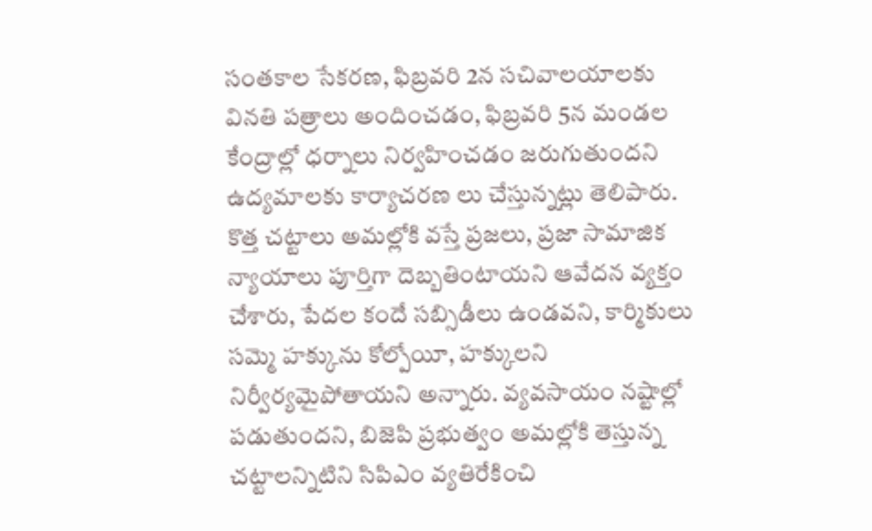సంతకాల సేకరణ, ఫిబ్రవరి 2న సచివాలయాలకు వినతి పత్రాలు అందించడం, ఫిబ్రవరి 5న మండల కేంద్రాల్లో ధర్నాలు నిర్వహించడం జరుగుతుందని ఉద్యమాలకు కార్యాచరణ లు చేస్తున్నట్లు తెలిపారు. కొత్త చట్టాలు అమల్లోకి వస్తే ప్రజలు, ప్రజా సామాజిక న్యాయాలు పూర్తిగా దెబ్బతింటాయని ఆవేదన వ్యక్తం చేశారు, పేదల కందే సబ్సిడీలు ఉండవని, కార్మికులు సమ్మె హక్కును కోల్పోయీ, హక్కులని నిర్వీర్యమైపోతాయని అన్నారు. వ్యవసాయం నష్టాల్లో పడుతుందని, బిజెపి ప్రభుత్వం అమల్లోకి తెస్తున్న చట్టాలన్నిటిని సిపిఎం వ్యతిరేకించి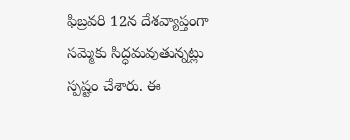ఫిబ్రవరి 12న దేశవ్యాప్తంగా సమ్మెకు సిద్ధమవుతున్నట్లు స్పష్టం చేశారు. ఈ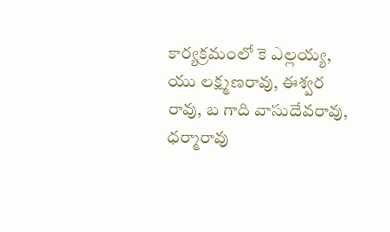కార్యక్రమంలో కె ఎల్లయ్య, యు లక్ష్మణరావు, ఈశ్వర రావు, బ గాది వాసుదేవరావు, ధర్మారావు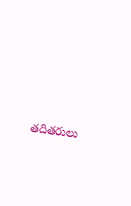తదితరులు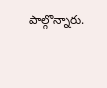పాల్గొన్నారు.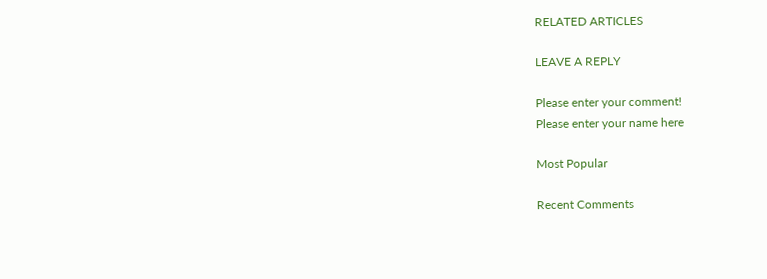RELATED ARTICLES

LEAVE A REPLY

Please enter your comment!
Please enter your name here

Most Popular

Recent Comments